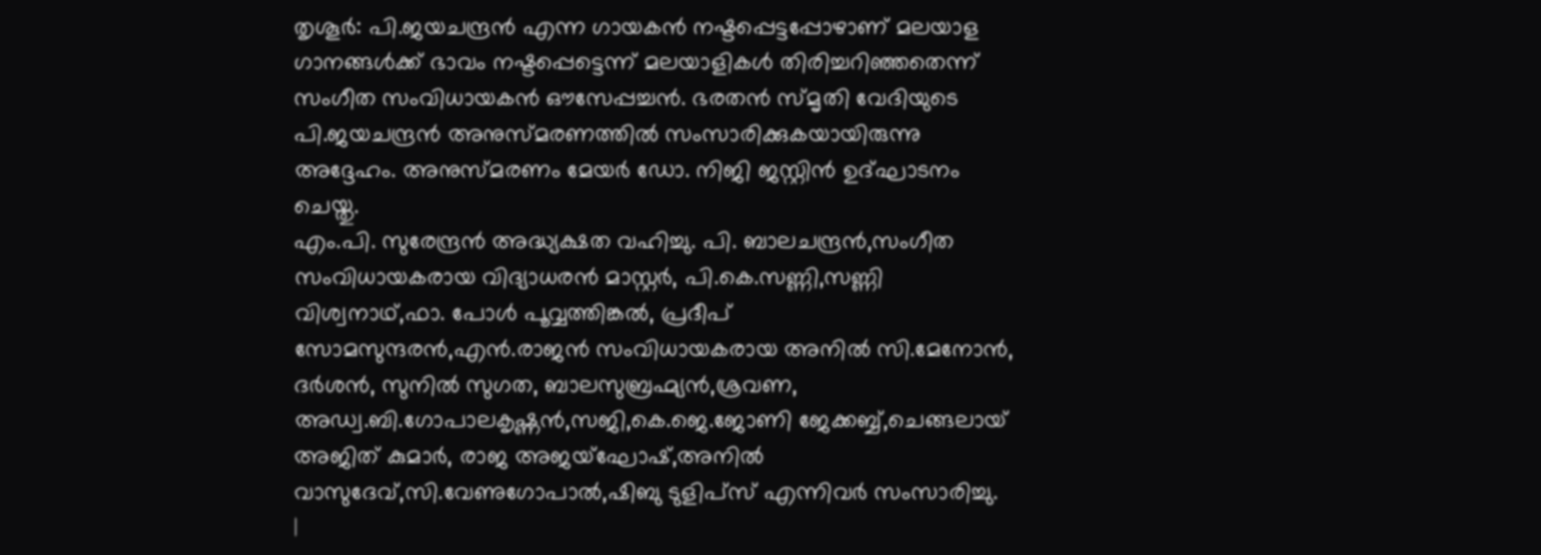തൃശൂർ: പി.ജയചന്ദ്രൻ എന്ന ഗായകൻ നഷ്ടപ്പെട്ടപ്പോഴാണ് മലയാള ഗാനങ്ങൾക്ക് ഭാവം നഷ്ടപ്പെട്ടെന്ന് മലയാളികൾ തിരിച്ചറിഞ്ഞതെന്ന് സംഗീത സംവിധായകൻ ഔസേപ്പച്ചൻ. ഭരതൻ സ്മൃതി വേദിയുടെ പി.ജയചന്ദ്രൻ അനുസ്മരണത്തിൽ സംസാരിക്കുകയായിരുന്നു അദ്ദേഹം. അനുസ്മരണം മേയർ ഡോ. നിജി ജസ്റ്റിൻ ഉദ്ഘാടനം ചെയ്തു.
എം.പി. സുരേന്ദ്രൻ അദ്ധ്യക്ഷത വഹിച്ചു. പി. ബാലചന്ദ്രൻ,സംഗീത സംവിധായകരായ വിദ്യാധരൻ മാസ്റ്റർ, പി.കെ.സണ്ണി,സണ്ണി വിശ്വനാഥ്,ഫാ. പോൾ പൂവ്വത്തിങ്കൽ, പ്രദീപ് സോമസുന്ദരൻ,എൻ.രാജൻ സംവിധായകരായ അനിൽ സി.മേനോൻ, ദർശൻ, സുനിൽ സുഗത, ബാലസുബ്രഹ്മ്യൻ,ശ്രവണ, അഡ്വ.ബി.ഗോപാലകൃഷ്ണൻ,സജി,കെ.ജെ.ജോണി ജേക്കബ്ബ്,ചെങ്ങലായ് അജിത് കുമാർ, രാജ അജയ്ഘോഷ്,അനിൽ വാസുദേവ്,സി.വേണുഗോപാൽ,ഷിബു ടുളിപ്സ് എന്നിവർ സംസാരിച്ചു.
|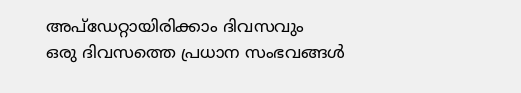അപ്ഡേറ്റായിരിക്കാം ദിവസവും
ഒരു ദിവസത്തെ പ്രധാന സംഭവങ്ങൾ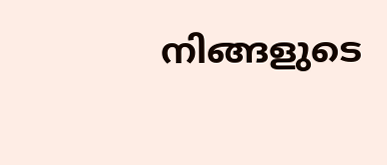നിങ്ങളുടെ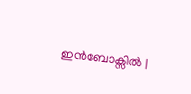ഇൻബോക്സിൽ |